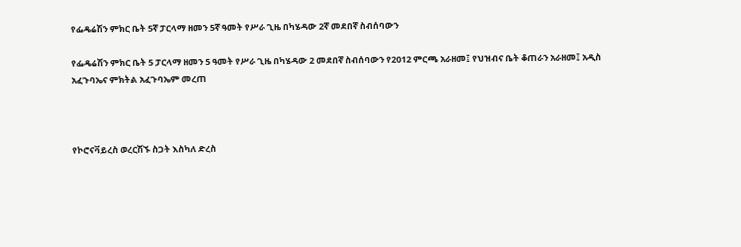የፌዴሬሽን ምክር ቤት 5ኛ ፓርላማ ዘመን 5ኛ ዓመት የሥራ ጊዜ በካሄዳው 2ኛ መደበኛ ስብሰባውን

የፌዴሬሽን ምክር ቤት 5 ፓርላማ ዘመን 5 ዓመት የሥራ ጊዜ በካሄዳው 2 መደበኛ ስብሰባውን የ2012 ምርጫ አራዘመ፤ የህዝብና ቤት ቆጠራን አራዘመ፤ አዲስ አፈጉባኤና ምክትል አፈጉባኤም መረጠ



የኮሮናቫይረስ ወረርሽኙ ስጋት እስካለ ድረስ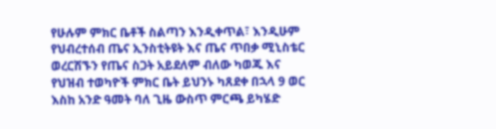የሁሉም ምክር ቤቶች ስልጣን እንዲቀጥል፣ እንዲሁም የህብረተሰብ ጤና ኢንስቲትዩት እና ጤና ጥበቃ ሚኒስቴር ወረርሽኙን የጤና ስጋት አይደለም ብለው ካወጁ እና የህዝብ ተወካዮች ምክር ቤት ይህንኑ ካጸደቀ በኋላ 9 ወር እስከ አንድ ዓመት ባለ ጊዜ ውስጥ ምርጫ ይካሄድ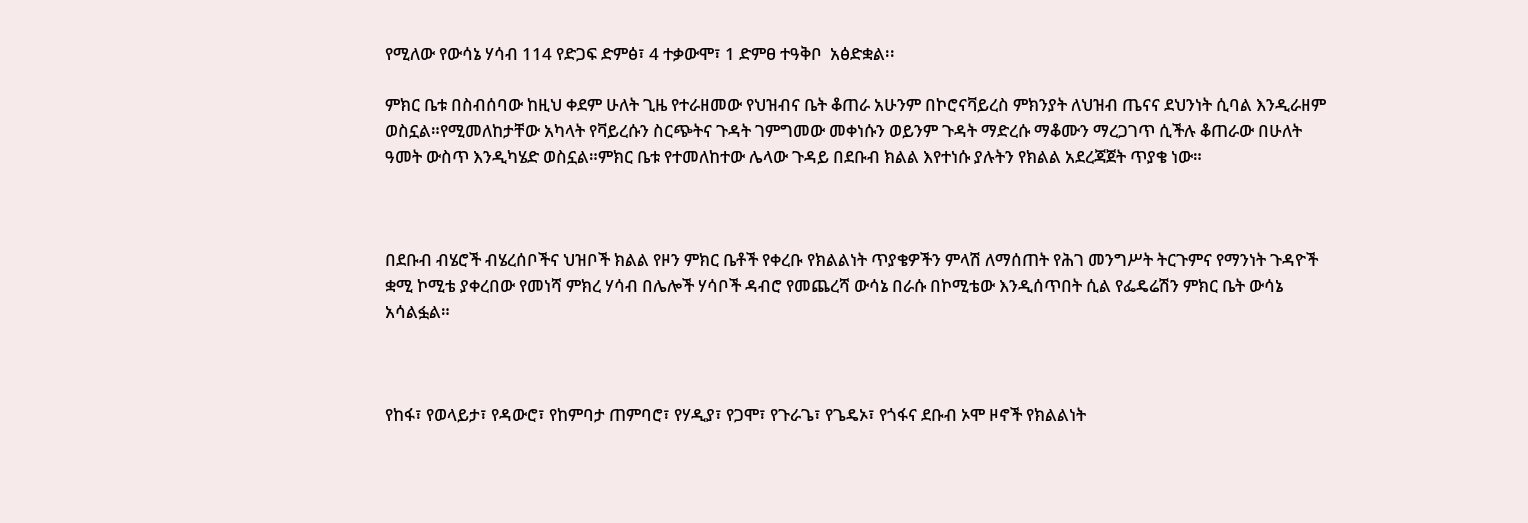የሚለው የውሳኔ ሃሳብ 114 የድጋፍ ድምፅ፣ 4 ተቃውሞ፣ 1 ድምፀ ተዓቅቦ  አፅድቋል፡፡

ምክር ቤቱ በስብሰባው ከዚህ ቀደም ሁለት ጊዜ የተራዘመው የህዝብና ቤት ቆጠራ አሁንም በኮሮናቫይረስ ምክንያት ለህዝብ ጤናና ደህንነት ሲባል እንዲራዘም ወስኗል።የሚመለከታቸው አካላት የቫይረሱን ስርጭትና ጉዳት ገምግመው መቀነሱን ወይንም ጉዳት ማድረሱ ማቆሙን ማረጋገጥ ሲችሉ ቆጠራው በሁለት ዓመት ውስጥ እንዲካሄድ ወስኗል።ምክር ቤቱ የተመለከተው ሌላው ጉዳይ በደቡብ ክልል እየተነሱ ያሉትን የክልል አደረጃጀት ጥያቄ ነው።



በደቡብ ብሄሮች ብሄረሰቦችና ህዝቦች ክልል የዞን ምክር ቤቶች የቀረቡ የክልልነት ጥያቄዎችን ምላሽ ለማሰጠት የሕገ መንግሥት ትርጉምና የማንነት ጉዳዮች ቋሚ ኮሚቴ ያቀረበው የመነሻ ምክረ ሃሳብ በሌሎች ሃሳቦች ዳብሮ የመጨረሻ ውሳኔ በራሱ በኮሚቴው እንዲሰጥበት ሲል የፌዴሬሽን ምክር ቤት ውሳኔ አሳልፏል።



የከፋ፣ የወላይታ፣ የዳውሮ፣ የከምባታ ጠምባሮ፣ የሃዲያ፣ የጋሞ፣ የጉራጌ፣ የጌዴኦ፣ የጎፋና ደቡብ ኦሞ ዞኖች የክልልነት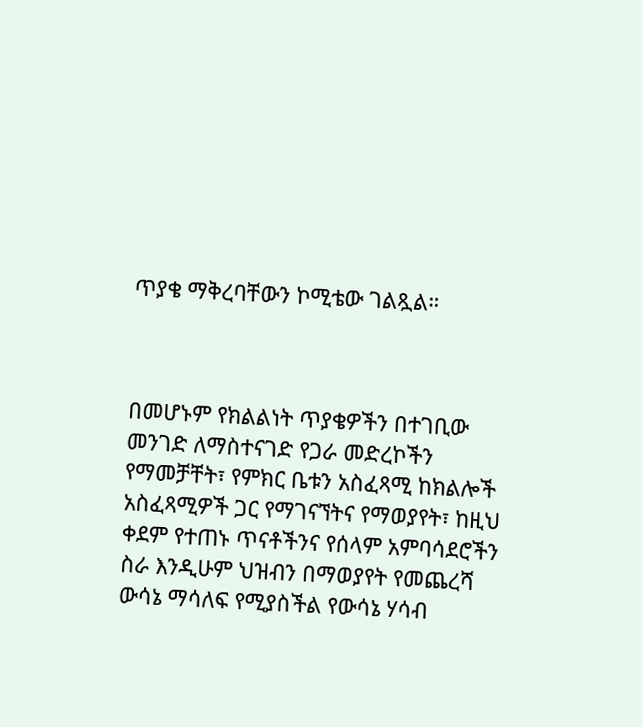ጥያቄ ማቅረባቸውን ኮሚቴው ገልጿል።



በመሆኑም የክልልነት ጥያቄዎችን በተገቢው መንገድ ለማስተናገድ የጋራ መድረኮችን የማመቻቸት፣ የምክር ቤቱን አስፈጻሚ ከክልሎች አስፈጻሚዎች ጋር የማገናኘትና የማወያየት፣ ከዚህ ቀደም የተጠኑ ጥናቶችንና የሰላም አምባሳደሮችን ስራ እንዲሁም ህዝብን በማወያየት የመጨረሻ ውሳኔ ማሳለፍ የሚያስችል የውሳኔ ሃሳብ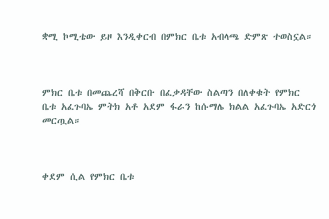ቋሚ ኮሚቴው ይዞ እንዲቀርብ በምክር ቤቱ አብላጫ ድምጽ ተወስኗል።



ምክር ቤቱ በመጨረሻ በቅርቡ በፈቃዳቸው ስልጣን በለቀቁት የምክር ቤቱ አፈጉባኤ ምትክ አቶ አደም ፋራን ከሱማሌ ክልል አፈጉባኤ አድርጎ መርጧል።



ቀደም ሲል የምክር ቤቱ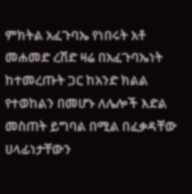ምክትል አፈጉባኤ የነበሩት አቶ መሐመድ ረሽድ ዛሬ በአፈጉባኤነት ከተመረጡት ጋር ከአንድ ክልል የተወከልን በመሆኑ ለሌሎች እድል መስጠት ይግባል በሚል በፈቃዳቸው ሀላፊነታቸውን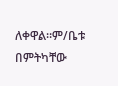ለቀዋል።ም/ቤቱ በምትካቸው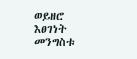ወይዘሮ እፀገነት መንግስቱ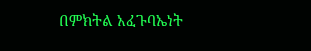በምክትል አፈጉባኤነት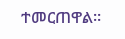ተመርጠዋል።